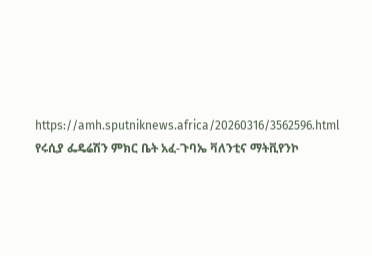https://amh.sputniknews.africa/20260316/3562596.html
የሩሲያ ፌዴሬሽን ምክር ቤት አፈ-ጉባኤ ቫለንቲና ማትቪየንኮ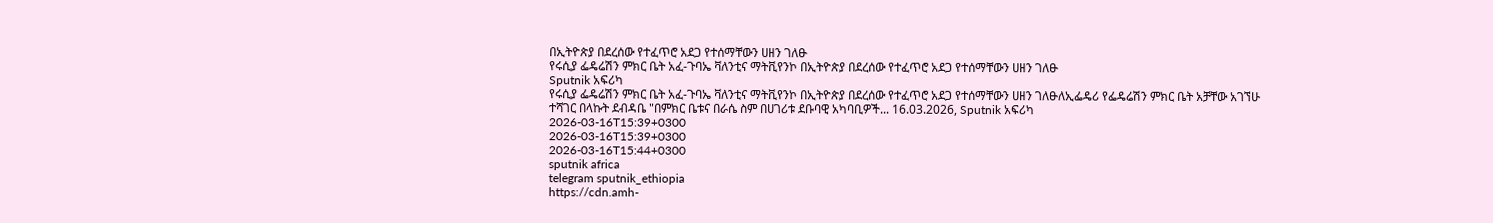በኢትዮጵያ በደረሰው የተፈጥሮ አደጋ የተሰማቸውን ሀዘን ገለፁ
የሩሲያ ፌዴሬሽን ምክር ቤት አፈ-ጉባኤ ቫለንቲና ማትቪየንኮ በኢትዮጵያ በደረሰው የተፈጥሮ አደጋ የተሰማቸውን ሀዘን ገለፁ
Sputnik አፍሪካ
የሩሲያ ፌዴሬሽን ምክር ቤት አፈ-ጉባኤ ቫለንቲና ማትቪየንኮ በኢትዮጵያ በደረሰው የተፈጥሮ አደጋ የተሰማቸውን ሀዘን ገለፁለኢፌዴሪ የፌዴሬሽን ምክር ቤት አቻቸው አገኘሁ ተሻገር በላኩት ደብዳቤ "በምክር ቤቱና በራሴ ስም በሀገሪቱ ደቡባዊ አካባቢዎች... 16.03.2026, Sputnik አፍሪካ
2026-03-16T15:39+0300
2026-03-16T15:39+0300
2026-03-16T15:44+0300
sputnik africa
telegram sputnik_ethiopia
https://cdn.amh-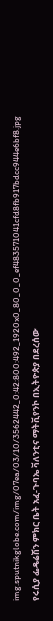img.sputnikglobe.com/img/07ea/03/10/3562442_0:42:800:492_1920x0_80_0_0_ef483571041cfd8fb917bdcc944e6bf8.jpg
የሩሲያ ፌዴሬሽን ምክር ቤት አፈ-ጉባኤ ቫለንቲና ማትቪየንኮ በኢትዮጵያ በደረሰው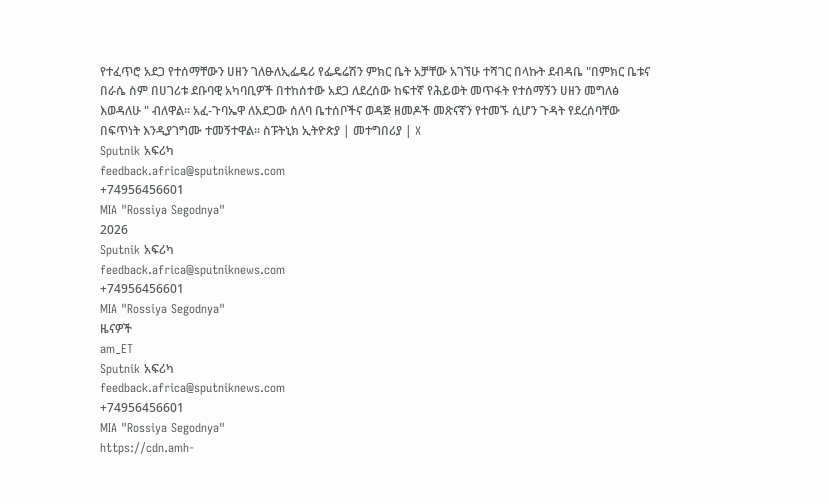የተፈጥሮ አደጋ የተሰማቸውን ሀዘን ገለፁለኢፌዴሪ የፌዴሬሽን ምክር ቤት አቻቸው አገኘሁ ተሻገር በላኩት ደብዳቤ "በምክር ቤቱና በራሴ ስም በሀገሪቱ ደቡባዊ አካባቢዎች በተከሰተው አደጋ ለደረሰው ከፍተኛ የሕይወት መጥፋት የተሰማኝን ሀዘን መግለፅ እወዳለሁ " ብለዋል። አፈ-ጉባኤዋ ለአደጋው ሰለባ ቤተሰቦችና ወዳጅ ዘመዶች መጽናኛን የተመኙ ሲሆን ጉዳት የደረሰባቸው በፍጥነት እንዲያገግሙ ተመኝተዋል። ስፑትኒክ ኢትዮጵያ | መተግበሪያ | X
Sputnik አፍሪካ
feedback.africa@sputniknews.com
+74956456601
MIA "Rossiya Segodnya"
2026
Sputnik አፍሪካ
feedback.africa@sputniknews.com
+74956456601
MIA "Rossiya Segodnya"
ዜናዎች
am_ET
Sputnik አፍሪካ
feedback.africa@sputniknews.com
+74956456601
MIA "Rossiya Segodnya"
https://cdn.amh-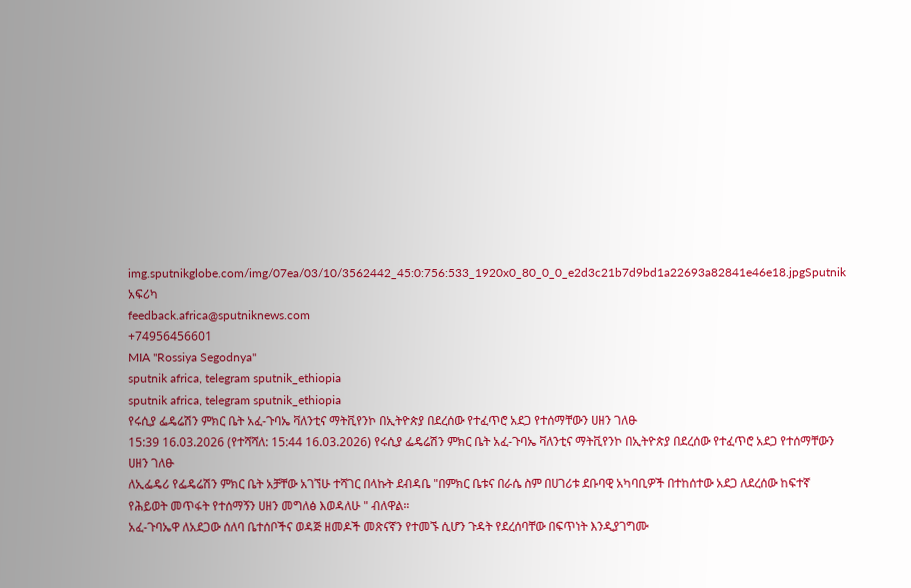img.sputnikglobe.com/img/07ea/03/10/3562442_45:0:756:533_1920x0_80_0_0_e2d3c21b7d9bd1a22693a82841e46e18.jpgSputnik አፍሪካ
feedback.africa@sputniknews.com
+74956456601
MIA "Rossiya Segodnya"
sputnik africa, telegram sputnik_ethiopia
sputnik africa, telegram sputnik_ethiopia
የሩሲያ ፌዴሬሽን ምክር ቤት አፈ-ጉባኤ ቫለንቲና ማትቪየንኮ በኢትዮጵያ በደረሰው የተፈጥሮ አደጋ የተሰማቸውን ሀዘን ገለፁ
15:39 16.03.2026 (የተሻሻለ: 15:44 16.03.2026) የሩሲያ ፌዴሬሽን ምክር ቤት አፈ-ጉባኤ ቫለንቲና ማትቪየንኮ በኢትዮጵያ በደረሰው የተፈጥሮ አደጋ የተሰማቸውን ሀዘን ገለፁ
ለኢፌዴሪ የፌዴሬሽን ምክር ቤት አቻቸው አገኘሁ ተሻገር በላኩት ደብዳቤ "በምክር ቤቱና በራሴ ስም በሀገሪቱ ደቡባዊ አካባቢዎች በተከሰተው አደጋ ለደረሰው ከፍተኛ የሕይወት መጥፋት የተሰማኝን ሀዘን መግለፅ እወዳለሁ " ብለዋል።
አፈ-ጉባኤዋ ለአደጋው ሰለባ ቤተሰቦችና ወዳጅ ዘመዶች መጽናኛን የተመኙ ሲሆን ጉዳት የደረሰባቸው በፍጥነት እንዲያገግሙ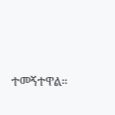ተመኝተዋል።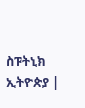ስፑትኒክ ኢትዮጵያ |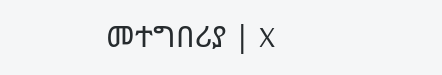መተግበሪያ | X